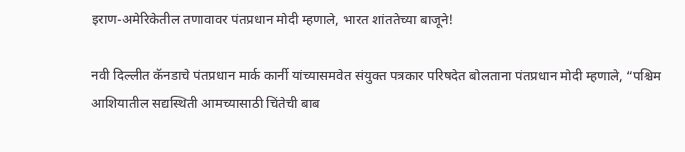इराण-अमेरिकेतील तणावावर पंतप्रधान मोदी म्हणाले, भारत शांततेच्या बाजूने!

नवी दिल्लीत कॅनडाचे पंतप्रधान मार्क कार्नी यांच्यासमवेत संयुक्त पत्रकार परिषदेत बोलताना पंतप्रधान मोदी म्हणाले, “पश्चिम आशियातील सद्यस्थिती आमच्यासाठी चिंतेची बाब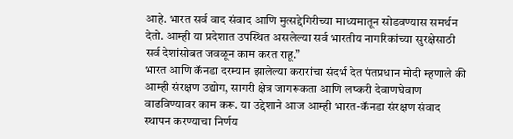आहे. भारत सर्व वाद संवाद आणि मुत्सद्देगिरीच्या माध्यमातून सोडवण्यास समर्थन देतो. आम्ही या प्रदेशात उपस्थित असलेल्या सर्व भारतीय नागरिकांच्या सुरक्षेसाठी सर्व देशांसोबत जवळून काम करत राहू.”
भारत आणि कॅनडा दरम्यान झालेल्या करारांचा संदर्भ देत पंतप्रधान मोदी म्हणाले की आम्ही संरक्षण उद्योग, सागरी क्षेत्र जागरूकता आणि लष्करी देवाणघेवाण वाढविण्यावर काम करू. या उद्देशाने आज आम्ही भारत-कॅनडा संरक्षण संवाद स्थापन करण्याचा निर्णय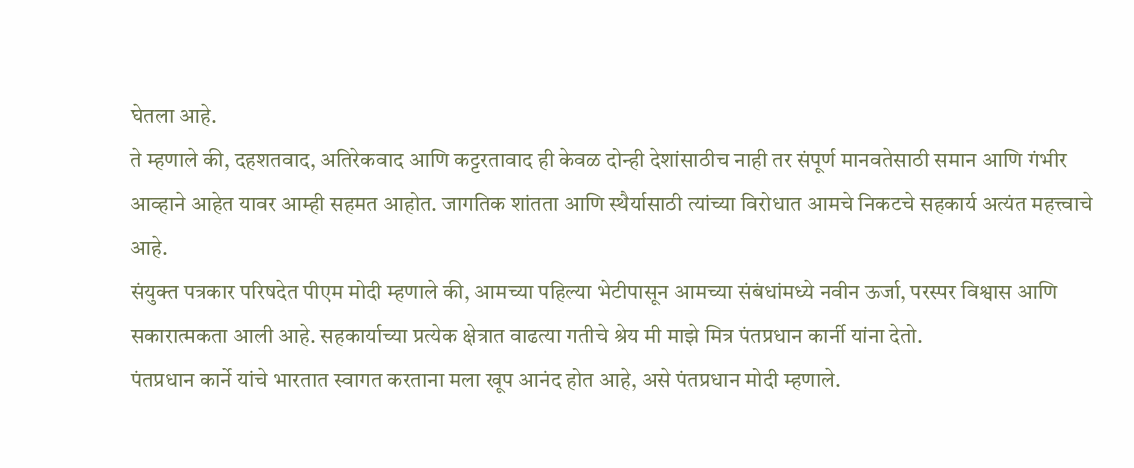घेतला आहे.
ते म्हणाले की, दहशतवाद, अतिरेकवाद आणि कट्टरतावाद ही केवळ दोन्ही देशांसाठीच नाही तर संपूर्ण मानवतेसाठी समान आणि गंभीर आव्हाने आहेत यावर आम्ही सहमत आहोत. जागतिक शांतता आणि स्थैर्यासाठी त्यांच्या विरोधात आमचे निकटचे सहकार्य अत्यंत महत्त्वाचे आहे.
संयुक्त पत्रकार परिषदेत पीएम मोदी म्हणाले की, आमच्या पहिल्या भेटीपासून आमच्या संबंधांमध्ये नवीन ऊर्जा, परस्पर विश्वास आणि सकारात्मकता आली आहे. सहकार्याच्या प्रत्येक क्षेत्रात वाढत्या गतीचे श्रेय मी माझे मित्र पंतप्रधान कार्नी यांना देतो.
पंतप्रधान कार्ने यांचे भारतात स्वागत करताना मला खूप आनंद होत आहे, असे पंतप्रधान मोदी म्हणाले.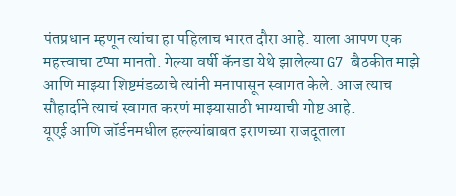पंतप्रधान म्हणून त्यांचा हा पहिलाच भारत दौरा आहे. याला आपण एक महत्त्वाचा टप्पा मानतो. गेल्या वर्षी कॅनडा येथे झालेल्या G7 बैठकीत माझे आणि माझ्या शिष्टमंडळाचे त्यांनी मनापासून स्वागत केले. आज त्याच सौहार्दाने त्याचं स्वागत करणं माझ्यासाठी भाग्याची गोष्ट आहे.
यूएई आणि जॉर्डनमधील हल्ल्यांबाबत इराणच्या राजदूताला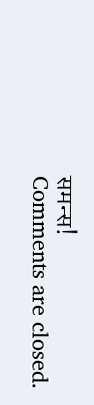समन्स!
Comments are closed.